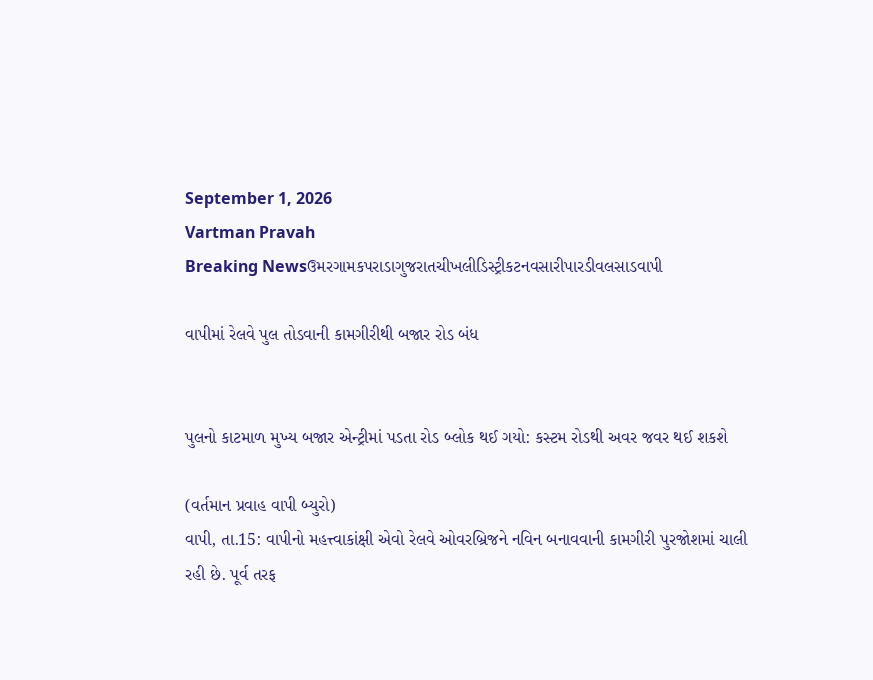September 1, 2026
Vartman Pravah
Breaking Newsઉમરગામકપરાડાગુજરાતચીખલીડિસ્ટ્રીકટનવસારીપારડીવલસાડવાપી

વાપીમાં રેલવે પુલ તોડવાની કામગીરીથી બજાર રોડ બંધ


પુલનો કાટમાળ મુખ્‍ય બજાર એન્‍ટ્રીમાં પડતા રોડ બ્‍લોક થઈ ગયો: કસ્‍ટમ રોડથી અવર જવર થઈ શકશે

(વર્તમાન પ્રવાહ વાપી બ્‍યુરો)
વાપી, તા.15: વાપીનો મહત્ત્વાકાંક્ષી એવો રેલવે ઓવરબ્રિજને નવિન બનાવવાની કામગીરી પુરજોશમાં ચાલી રહી છે. પૂર્વ તરફ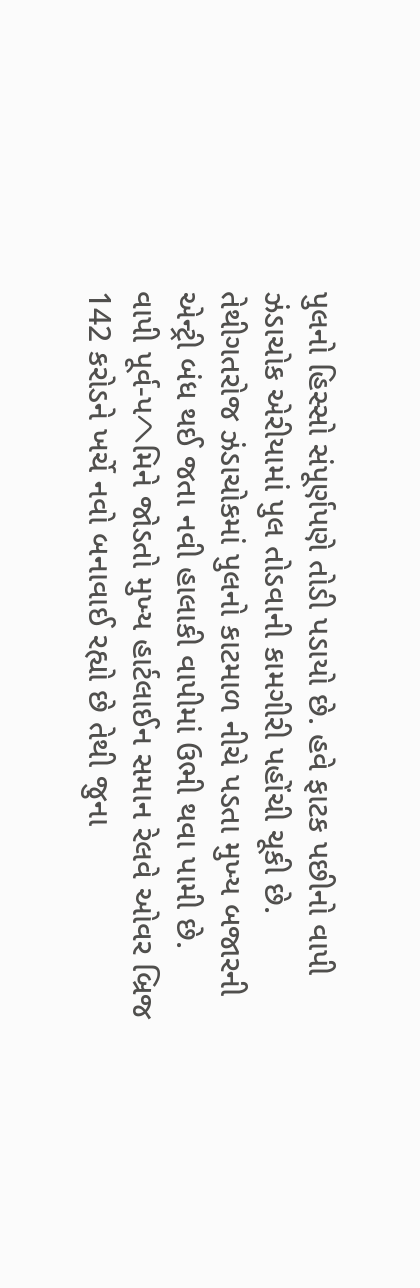પુલનો હિસ્‍સો સંપૂર્ણપણે તોડી પડાયો છે. હવે ફાટક પછીનો વાપી ઝંડાચોક એરીયામાં પુલ તોડવાની કામગીરી પહોંચી ચૂકી છે. તેથીગતરોજ ઝંડાચોકમાં પુલનો કાટમાળ નીચે પડતા મુખ્‍ય બજારની એન્‍ટ્રી બંધ થઈ જતા નવી હાલાકી વાપીમાં ઉભી થવા પામી છે.
વાપી પૂર્વ-પヘમિને જોડતો મુખ્‍ય હાર્ટલાઈન સમાન રેલવે ઓવર બ્રિજ 142 કરોડને ખર્ચે નવો બનાવાઈ રહ્યો છે તેથી જુના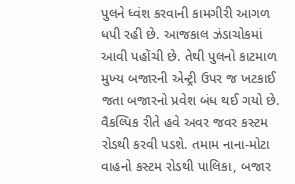પુલને ધ્‍વંશ કરવાની કામગીરી આગળ ધપી રહી છે. આજકાલ ઝંડાચોકમાં આવી પહોંચી છે. તેથી પુલનો કાટમાળ મુખ્‍ય બજારની એન્‍ટ્રી ઉપર જ ખટકાઈ જતા બજારનો પ્રવેશ બંધ થઈ ગયો છે. વૈકલ્‍પિક રીતે હવે અવર જવર કસ્‍ટમ રોડથી કરવી પડશે. તમામ નાના-મોટા વાહનો કસ્‍ટમ રોડથી પાલિકા, બજાર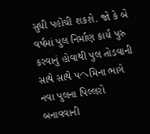સુધી પહોંચી શકશે. જો કે બે વર્ષમાં પુલ નિર્માણ કાર્ય પુરુ કરવાનું હોવાથી પુલ તોડવાની સાથે સાથે પヘમિના ભાગે નવા પુલના પિલ્લરો બનાવવાની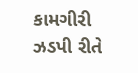કામગીરી ઝડપી રીતે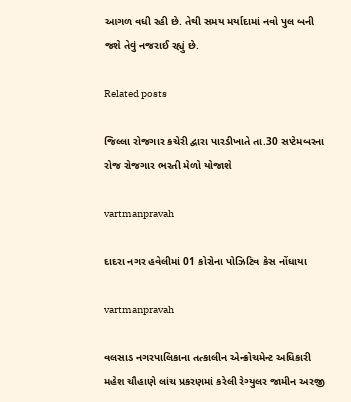આગળ વધી રહી છે. તેથી સમય મર્યાદામાં નવો પુલ બની જશે તેવું નજરાઈ રહ્યું છે.

Related posts

જિલ્લા રોજગાર કચેરી દ્વારા પારડીખાતે તા.30 સપ્‍ટેમબરના રોજ રોજગાર ભરતી મેળો યોજાશે

vartmanpravah

દાદરા નગર હવેલીમાં 01 કોરોના પોઝિટિવ કેસ નોંધાયા

vartmanpravah

વલસાડ નગરપાલિકાના તત્‍કાલીન એન્‍ક્રોચમેન્‍ટ અધિકારી મહેશ ચૌહાણે લાંચ પ્રકરણમાં કરેલી રેગ્‍યુલર જામીન અરજી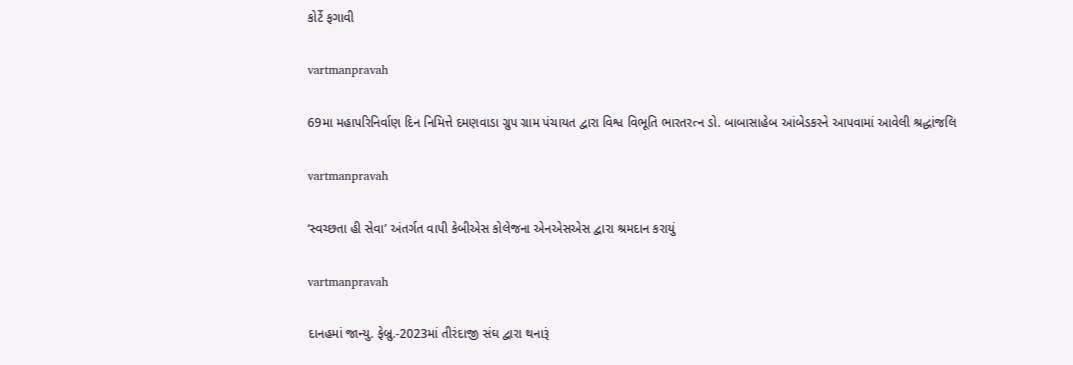કોર્ટે ફગાવી

vartmanpravah

69મા મહાપરિનિર્વાણ દિન નિમિત્તે દમણવાડા ગ્રુપ ગ્રામ પંચાયત દ્વારા વિશ્વ વિભૂતિ ભારતરત્‍ન ડો. બાબાસાહેબ આંબેડકરને આપવામાં આવેલી શ્રદ્ધાંજલિ

vartmanpravah

‘સ્‍વચ્‍છતા હી સેવા’ અંતર્ગત વાપી કેબીએસ કોલેજના એનએસએસ દ્વારા શ્રમદાન કરાયું

vartmanpravah

દાનહમાં જાન્‍યુ. ફેબ્રુ.-2023માં તીરંદાજી સંઘ દ્વારા થનારૂં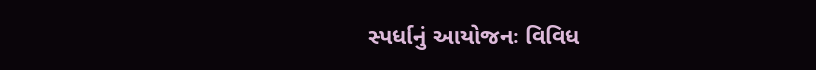સ્‍પર્ધાનું આયોજનઃ વિવિધ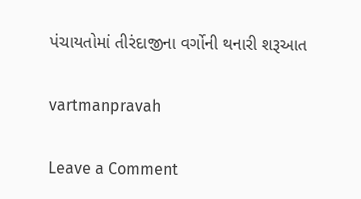પંચાયતોમાં તીરંદાજીના વર્ગોની થનારી શરૂઆત

vartmanpravah

Leave a Comment